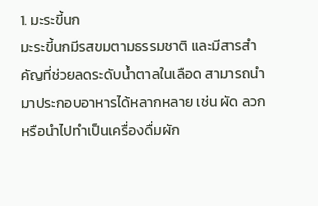1. มะระขี้นก
มะระขี้นกมีรสขมตามธรรมชาติ และมีสารสำคัญที่ช่วยลดระดับน้ำตาลในเลือด สามารถนำมาประกอบอาหารได้หลากหลาย เช่น ผัด ลวก หรือนำไปทำเป็นเครื่องดื่มผัก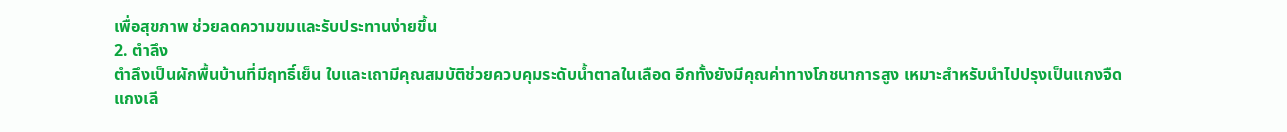เพื่อสุขภาพ ช่วยลดความขมและรับประทานง่ายขึ้น
2. ตำลึง
ตำลึงเป็นผักพื้นบ้านที่มีฤทธิ์เย็น ใบและเถามีคุณสมบัติช่วยควบคุมระดับน้ำตาลในเลือด อีกทั้งยังมีคุณค่าทางโภชนาการสูง เหมาะสำหรับนำไปปรุงเป็นแกงจืด แกงเลี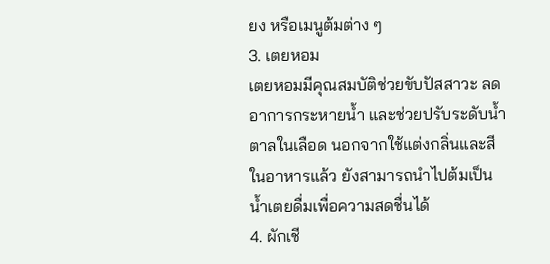ยง หรือเมนูต้มต่าง ๆ
3. เตยหอม
เตยหอมมีคุณสมบัติช่วยขับปัสสาวะ ลดอาการกระหายน้ำ และช่วยปรับระดับน้ำตาลในเลือด นอกจากใช้แต่งกลิ่นและสีในอาหารแล้ว ยังสามารถนำไปต้มเป็นน้ำเตยดื่มเพื่อความสดชื่นได้
4. ผักเชี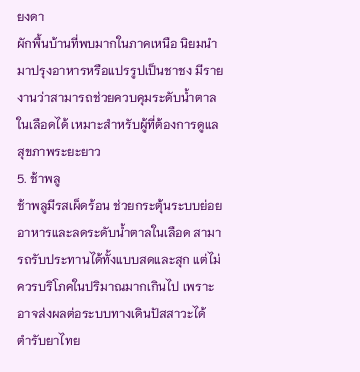ยงดา
ผักพื้นบ้านที่พบมากในภาคเหนือ นิยมนำมาปรุงอาหารหรือแปรรูปเป็นชาชง มีรายงานว่าสามารถช่วยควบคุมระดับน้ำตาลในเลือดได้ เหมาะสำหรับผู้ที่ต้องการดูแลสุขภาพระยะยาว
5. ช้าพลู
ช้าพลูมีรสเผ็ดร้อน ช่วยกระตุ้นระบบย่อยอาหารและลดระดับน้ำตาลในเลือด สามารถรับประทานได้ทั้งแบบสดและสุก แต่ไม่ควรบริโภคในปริมาณมากเกินไป เพราะอาจส่งผลต่อระบบทางเดินปัสสาวะได้
ตำรับยาไทย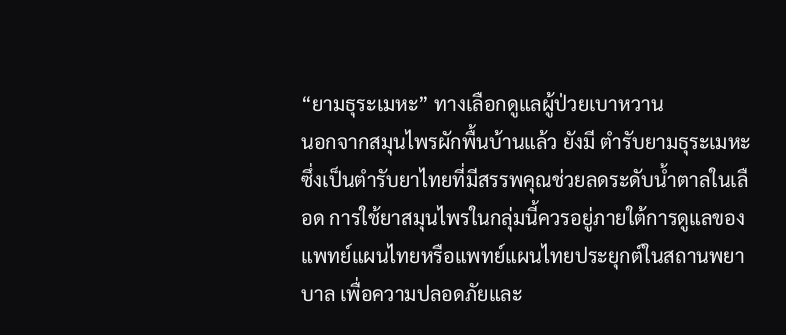“ยามธุระเมหะ” ทางเลือกดูแลผู้ป่วยเบาหวาน
นอกจากสมุนไพรผักพื้นบ้านแล้ว ยังมี ตำรับยามธุระเมหะ ซึ่งเป็นตำรับยาไทยที่มีสรรพคุณช่วยลดระดับน้ำตาลในเลือด การใช้ยาสมุนไพรในกลุ่มนี้ควรอยู่ภายใต้การดูแลของแพทย์แผนไทยหรือแพทย์แผนไทยประยุกต์ในสถานพยาบาล เพื่อความปลอดภัยและ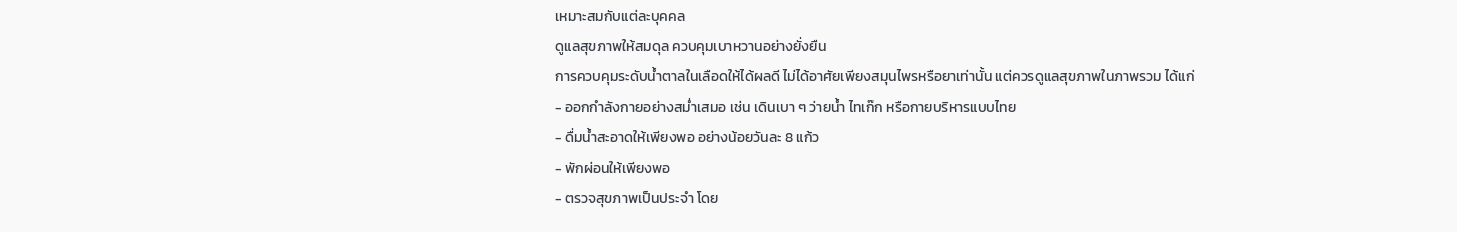เหมาะสมกับแต่ละบุคคล
ดูแลสุขภาพให้สมดุล ควบคุมเบาหวานอย่างยั่งยืน
การควบคุมระดับน้ำตาลในเลือดให้ได้ผลดี ไม่ได้อาศัยเพียงสมุนไพรหรือยาเท่านั้น แต่ควรดูแลสุขภาพในภาพรวม ได้แก่
- ออกกำลังกายอย่างสม่ำเสมอ เช่น เดินเบา ๆ ว่ายน้ำ ไทเก๊ก หรือกายบริหารแบบไทย
- ดื่มน้ำสะอาดให้เพียงพอ อย่างน้อยวันละ 8 แก้ว
- พักผ่อนให้เพียงพอ
- ตรวจสุขภาพเป็นประจำ โดย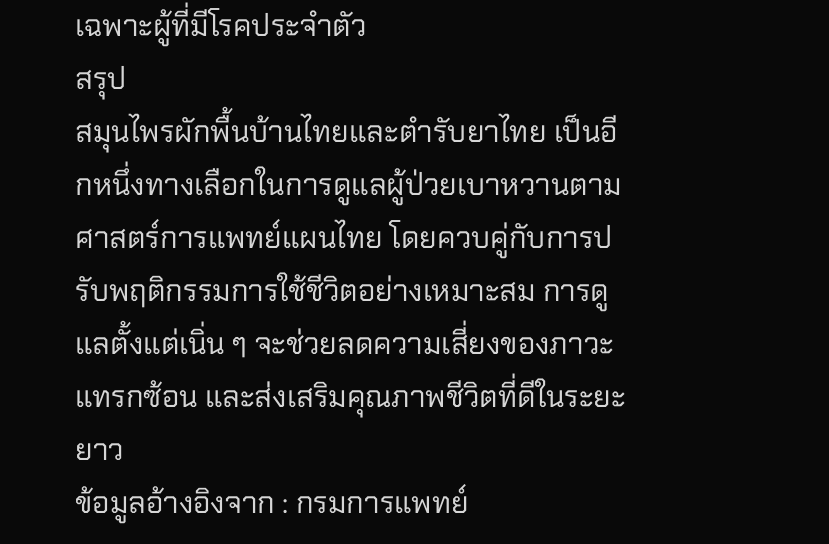เฉพาะผู้ที่มีโรคประจำตัว
สรุป
สมุนไพรผักพื้นบ้านไทยและตำรับยาไทย เป็นอีกหนึ่งทางเลือกในการดูแลผู้ป่วยเบาหวานตามศาสตร์การแพทย์แผนไทย โดยควบคู่กับการปรับพฤติกรรมการใช้ชีวิตอย่างเหมาะสม การดูแลตั้งแต่เนิ่น ๆ จะช่วยลดความเสี่ยงของภาวะแทรกซ้อน และส่งเสริมคุณภาพชีวิตที่ดีในระยะยาว
ข้อมูลอ้างอิงจาก : กรมการแพทย์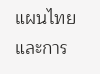แผนไทยและการ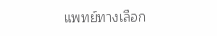แพทย์ทางเลือก